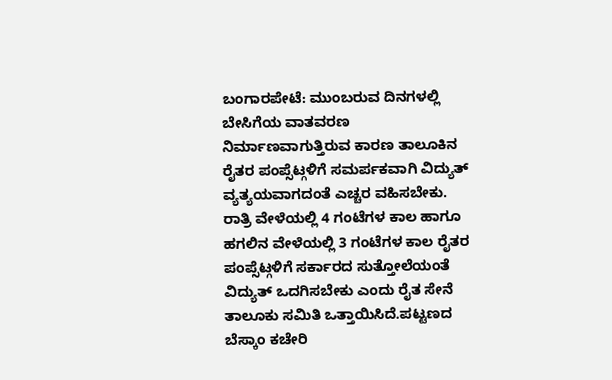ಬಂಗಾರಪೇಟೆ: ಮುಂಬರುವ ದಿನಗಳಲ್ಲಿ ಬೇಸಿಗೆಯ ವಾತವರಣ ನಿರ್ಮಾಣವಾಗುತ್ತಿರುವ ಕಾರಣ ತಾಲೂಕಿನ ರೈತರ ಪಂಪ್ಸೆಟ್ಗಳಿಗೆ ಸಮರ್ಪಕವಾಗಿ ವಿದ್ಯುತ್ ವ್ಯತ್ಯಯವಾಗದಂತೆ ಎಚ್ಚರ ವಹಿಸಬೇಕು. ರಾತ್ರಿ ವೇಳೆಯಲ್ಲಿ 4 ಗಂಟೆಗಳ ಕಾಲ ಹಾಗೂ ಹಗಲಿನ ವೇಳೆಯಲ್ಲಿ 3 ಗಂಟೆಗಳ ಕಾಲ ರೈತರ ಪಂಪ್ಸೆಟ್ಗಳಿಗೆ ಸರ್ಕಾರದ ಸುತ್ತೋಲೆಯಂತೆ ವಿದ್ಯುತ್ ಒದಗಿಸಬೇಕು ಎಂದು ರೈತ ಸೇನೆ ತಾಲೂಕು ಸಮಿತಿ ಒತ್ತಾಯಿಸಿದೆ.ಪಟ್ಟಣದ ಬೆಸ್ಕಾಂ ಕಚೇರಿ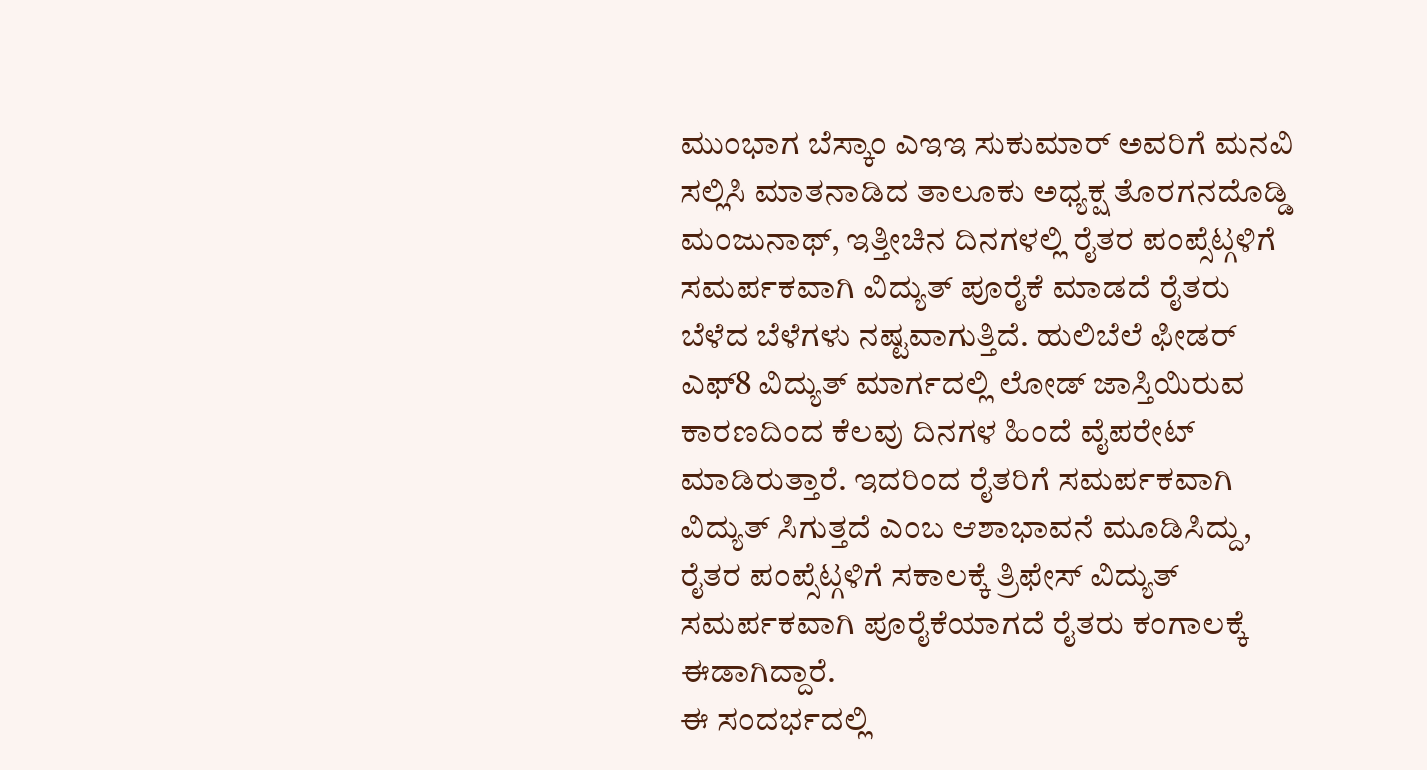ಮುಂಭಾಗ ಬೆಸ್ಕಾಂ ಎಇಇ ಸುಕುಮಾರ್ ಅವರಿಗೆ ಮನವಿ ಸಲ್ಲಿಸಿ ಮಾತನಾಡಿದ ತಾಲೂಕು ಅಧ್ಯಕ್ಷ ತೊರಗನದೊಡ್ಡಿ ಮಂಜುನಾಥ್, ಇತ್ತೀಚಿನ ದಿನಗಳಲ್ಲಿ ರೈತರ ಪಂಪ್ಸೆಟ್ಗಳಿಗೆ ಸಮರ್ಪಕವಾಗಿ ವಿದ್ಯುತ್ ಪೂರೈಕೆ ಮಾಡದೆ ರೈತರು ಬೆಳೆದ ಬೆಳೆಗಳು ನಷ್ಟವಾಗುತ್ತಿದೆ. ಹುಲಿಬೆಲೆ ಫೀಡರ್ ಎಫ್8 ವಿದ್ಯುತ್ ಮಾರ್ಗದಲ್ಲಿ ಲೋಡ್ ಜಾಸ್ತಿಯಿರುವ ಕಾರಣದಿಂದ ಕೆಲವು ದಿನಗಳ ಹಿಂದೆ ವೈಪರೇಟ್ ಮಾಡಿರುತ್ತಾರೆ. ಇದರಿಂದ ರೈತರಿಗೆ ಸಮರ್ಪಕವಾಗಿ ವಿದ್ಯುತ್ ಸಿಗುತ್ತದೆ ಎಂಬ ಆಶಾಭಾವನೆ ಮೂಡಿಸಿದ್ದು, ರೈತರ ಪಂಪ್ಸೆಟ್ಗಳಿಗೆ ಸಕಾಲಕ್ಕೆ ತ್ರಿಫೇಸ್ ವಿದ್ಯುತ್ ಸಮರ್ಪಕವಾಗಿ ಪೂರೈಕೆಯಾಗದೆ ರೈತರು ಕಂಗಾಲಕ್ಕೆ ಈಡಾಗಿದ್ದಾರೆ.
ಈ ಸಂದರ್ಭದಲ್ಲಿ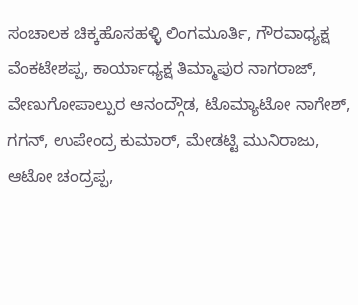ಸಂಚಾಲಕ ಚಿಕ್ಕಹೊಸಹಳ್ಳಿ ಲಿಂಗಮೂರ್ತಿ, ಗೌರವಾಧ್ಯಕ್ಷ ವೆಂಕಟೇಶಪ್ಪ, ಕಾರ್ಯಾಧ್ಯಕ್ಷ ತಿಮ್ಮಾಪುರ ನಾಗರಾಜ್, ವೇಣುಗೋಪಾಲ್ಪುರ ಆನಂದ್ಗೌಡ, ಟೊಮ್ಯಾಟೋ ನಾಗೇಶ್, ಗಗನ್, ಉಪೇಂದ್ರ ಕುಮಾರ್, ಮೇಡಟ್ಟಿ ಮುನಿರಾಜು, ಆಟೋ ಚಂದ್ರಪ್ಪ,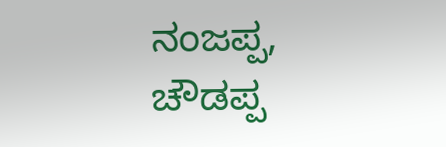ನಂಜಪ್ಪ, ಚೌಡಪ್ಪ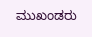ಮುಖಂಡರು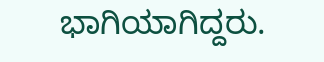ಭಾಗಿಯಾಗಿದ್ದರು.